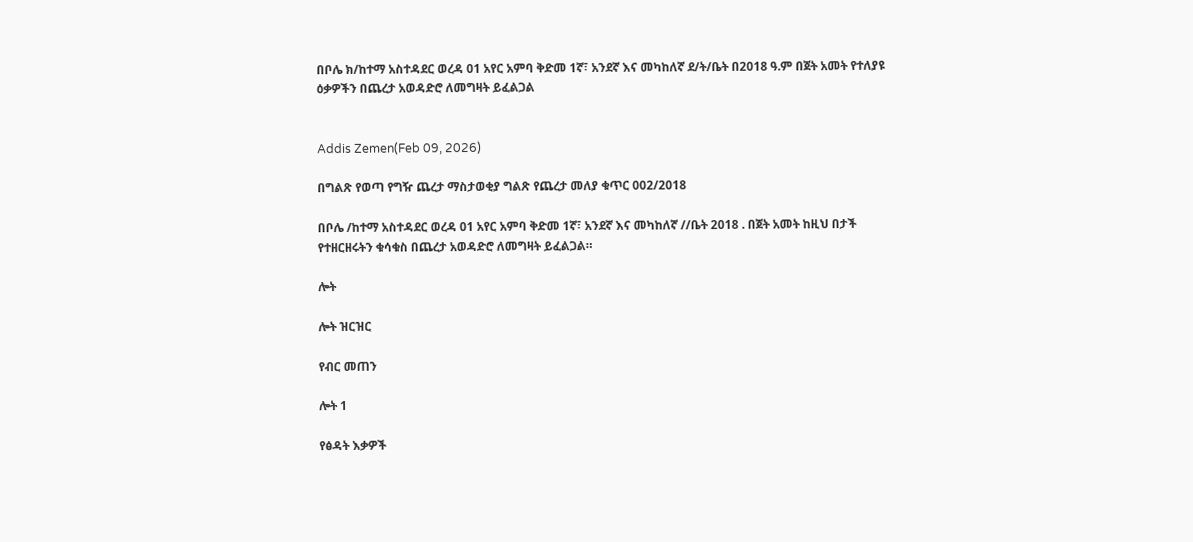በቦሌ ክ/ከተማ አስተዳደር ወረዳ 01 አየር አምባ ቅድመ 1ኛ፣ አንደኛ እና መካከለኛ ደ/ት/ቤት በ2018 ዓ.ም በጀት አመት የተለያዩ ዕቃዎችን በጨረታ አወዳድሮ ለመግዛት ይፈልጋል


Addis Zemen(Feb 09, 2026)

በግልጽ የወጣ የግዥ ጨረታ ማስታወቂያ ግልጽ የጨረታ መለያ ቁጥር 002/2018

በቦሌ /ከተማ አስተዳደር ወረዳ 01 አየር አምባ ቅድመ 1ኛ፣ አንደኛ እና መካከለኛ //ቤት 2018 . በጀት አመት ከዚህ በታች የተዘርዘሩትን ቁሳቁስ በጨረታ አወዳድሮ ለመግዛት ይፈልጋል።

ሎት

ሎት ዝርዝር

የብር መጠን

ሎት 1

የፅዳት እቃዎች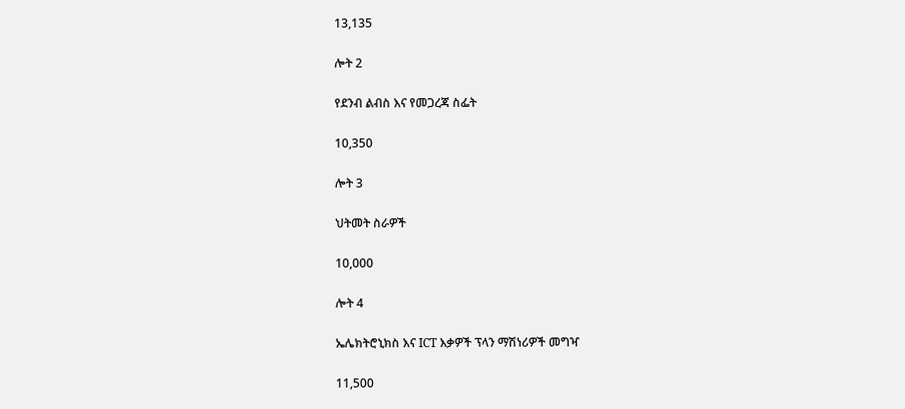13,135

ሎት 2

የደንብ ልብስ እና የመጋረጃ ስፌት

10,350

ሎት 3

ህትመት ስራዎች

10,000

ሎት 4

ኤሌክትሮኒክስ እና ICT እቃዎች ፕላን ማሽነሪዎች መግዣ

11,500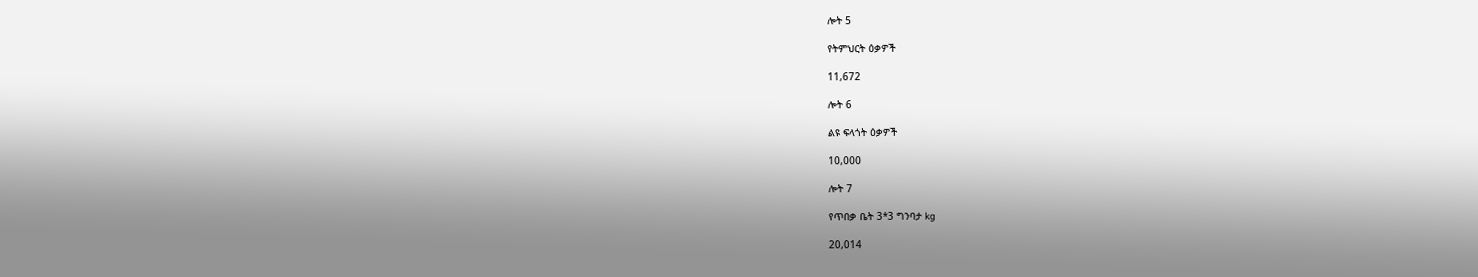ሎት 5

የትምህርት ዕቃዎች

11,672

ሎት 6

ልዩ ፍላጎት ዕቃዎች

10,000

ሎት 7

የጥበቃ ቤት 3*3 ግንባታ kg

20,014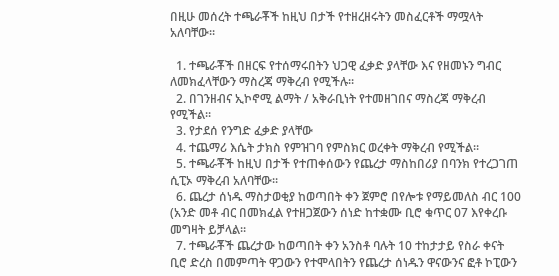በዚሁ መሰረት ተጫራቾች ከዚህ በታች የተዘረዘሩትን መስፈርቶች ማሟላት አለባቸው።

  1. ተጫራቾች በዘርፍ የተሰማሩበትን ህጋዊ ፈቃድ ያላቸው እና የዘመኑን ግብር ለመክፈላቸውን ማስረጃ ማቅረብ የሚችሉ።
  2. በገንዘብና ኢኮኖሚ ልማት / አቅራቢነት የተመዘገበና ማስረጃ ማቅረብ የሚችል።
  3. የታደሰ የንግድ ፈቃድ ያላቸው
  4. ተጨማሪ እሴት ታክስ የምዝገባ የምስክር ወረቀት ማቅረብ የሚችል።
  5. ተጫራቾች ከዚህ በታች የተጠቀሰውን የጨረታ ማስከበሪያ በባንክ የተረጋገጠ ሲፒኦ ማቅረብ አለባቸው።
  6. ጨረታ ሰነዱ ማስታወቂያ ከወጣበት ቀን ጀምሮ በየሎቱ የማይመለስ ብር 100 (አንድ መቶ ብር በመክፈል የተዘጋጀውን ሰነድ ከተቋሙ ቢሮ ቁጥር 07 እየቀረቡ መግዛት ይቻላል።
  7. ተጫራቾች ጨረታው ከወጣበት ቀን አንስቶ ባሉት 10 ተከታታይ የስራ ቀናት ቢሮ ድረስ በመምጣት ዋጋውን የተሞላበትን የጨረታ ሰነዱን ዋናውንና ፎቶ ኮፒውን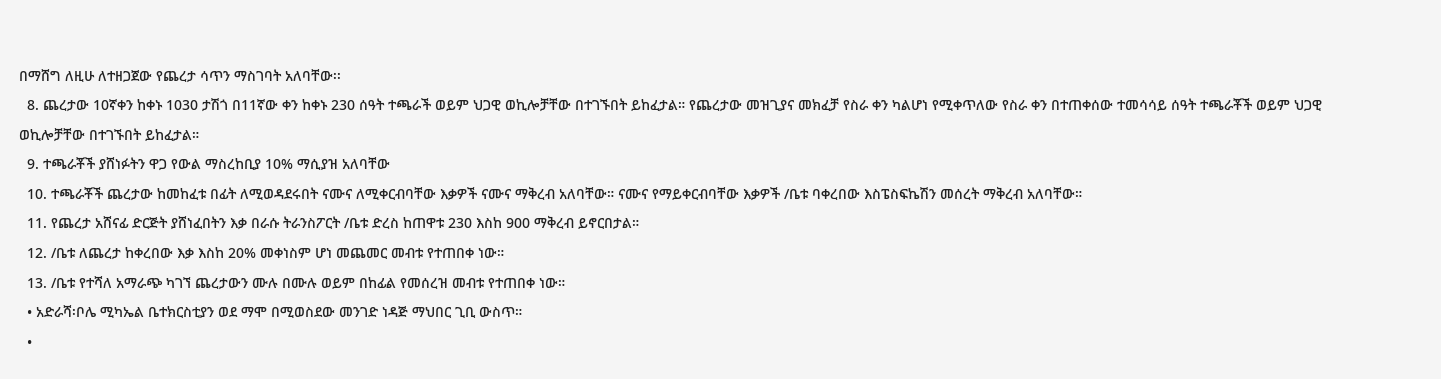በማሸግ ለዚሁ ለተዘጋጀው የጨረታ ሳጥን ማስገባት አለባቸው፡፡
  8. ጨረታው 10ኛቀን ከቀኑ 1030 ታሽጎ በ11ኛው ቀን ከቀኑ 230 ሰዓት ተጫራች ወይም ህጋዊ ወኪሎቻቸው በተገኙበት ይከፈታል። የጨረታው መዝጊያና መክፈቻ የስራ ቀን ካልሆነ የሚቀጥለው የስራ ቀን በተጠቀሰው ተመሳሳይ ሰዓት ተጫራቾች ወይም ህጋዊ ወኪሎቻቸው በተገኙበት ይከፈታል።
  9. ተጫራቾች ያሸነፉትን ዋጋ የውል ማስረከቢያ 10% ማሲያዝ አለባቸው
  10. ተጫራቾች ጨረታው ከመከፈቱ በፊት ለሚወዳደሩበት ናሙና ለሚቀርብባቸው እቃዎች ናሙና ማቅረብ አለባቸው። ናሙና የማይቀርብባቸው እቃዎች /ቤቱ ባቀረበው እስፔስፍኬሽን መሰረት ማቅረብ አለባቸው።
  11. የጨረታ አሸናፊ ድርጅት ያሸነፈበትን እቃ በራሱ ትራንስፖርት /ቤቱ ድረስ ከጠዋቱ 230 እስከ 900 ማቅረብ ይኖርበታል።
  12. /ቤቱ ለጨረታ ከቀረበው እቃ እስከ 20% መቀነስም ሆነ መጨመር መብቱ የተጠበቀ ነው።
  13. /ቤቱ የተሻለ አማራጭ ካገኘ ጨረታውን ሙሉ በሙሉ ወይም በከፊል የመሰረዝ መብቱ የተጠበቀ ነው።
  • አድራሻ፡ቦሌ ሚካኤል ቤተክርስቲያን ወደ ማሞ በሚወስደው መንገድ ነዳጅ ማህበር ጊቢ ውስጥ።
  •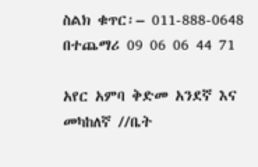ስልክ ቁጥር፡– 011-888-0648 በተጨማሪ 09 06 06 44 71

አየር አምባ ቅድመ አንደኛ እና መካከለኛ //ቤት